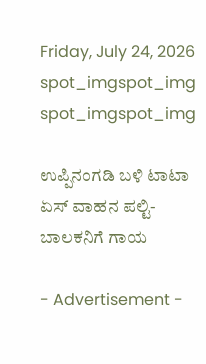Friday, July 24, 2026
spot_imgspot_img
spot_imgspot_img

ಉಪ್ಪಿನಂಗಡಿ ಬಳಿ ಟಾಟಾ ಏಸ್ ವಾಹನ ಪಲ್ಟಿ-ಬಾಲಕನಿಗೆ ಗಾಯ

- Advertisement -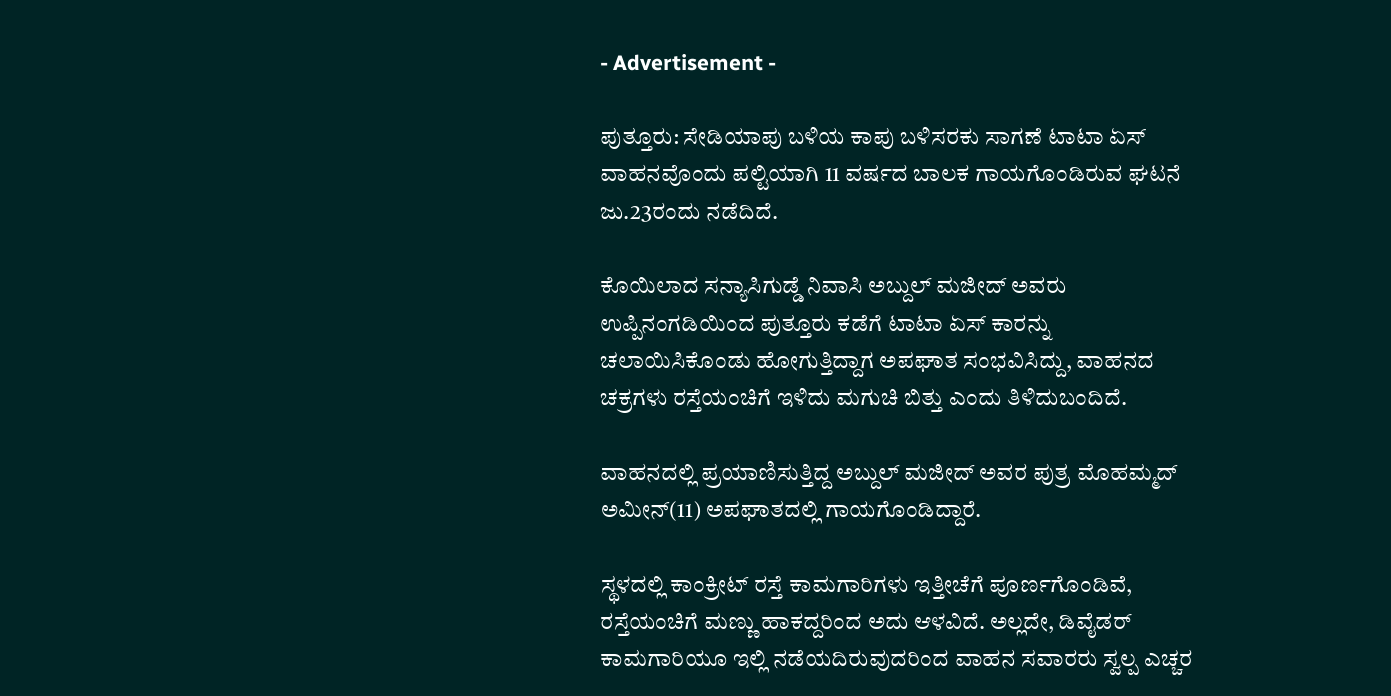- Advertisement -

ಪುತ್ತೂರು: ಸೇಡಿಯಾಪು ಬಳಿಯ ಕಾಪು ಬಳಿಸರಕು ಸಾಗಣೆ ಟಾಟಾ ಏಸ್ ವಾಹನವೊಂದು ಪಲ್ಟಿಯಾಗಿ 11 ವರ್ಷದ ಬಾಲಕ ಗಾಯಗೊಂಡಿರುವ ಘಟನೆ ಜು.23ರಂದು ನಡೆದಿದೆ.

ಕೊಯಿಲಾದ ಸನ್ಯಾಸಿಗುಡ್ಡೆ ನಿವಾಸಿ ಅಬ್ದುಲ್ ಮಜೀದ್ ಅವರು ಉಪ್ಪಿನಂಗಡಿಯಿಂದ ಪುತ್ತೂರು ಕಡೆಗೆ ಟಾಟಾ ಏಸ್ ಕಾರನ್ನು ಚಲಾಯಿಸಿಕೊಂಡು ಹೋಗುತ್ತಿದ್ದಾಗ ಅಪಘಾತ ಸಂಭವಿಸಿದ್ದು, ವಾಹನದ ಚಕ್ರಗಳು ರಸ್ತೆಯಂಚಿಗೆ ಇಳಿದು ಮಗುಚಿ ಬಿತ್ತು ಎಂದು ತಿಳಿದುಬಂದಿದೆ.

ವಾಹನದಲ್ಲಿ ಪ್ರಯಾಣಿಸುತ್ತಿದ್ದ ಅಬ್ದುಲ್ ಮಜೀದ್ ಅವರ ಪುತ್ರ ಮೊಹಮ್ಮದ್ ಅಮೀನ್(11) ಅಪಘಾತದಲ್ಲಿ ಗಾಯಗೊಂಡಿದ್ದಾರೆ.

ಸ್ಥಳದಲ್ಲಿ ಕಾಂಕ್ರೀಟ್ ರಸ್ತೆ ಕಾಮಗಾರಿಗಳು ಇತ್ತೀಚೆಗೆ ಪೂರ್ಣಗೊಂಡಿವೆ, ರಸ್ತೆಯಂಚಿಗೆ ಮಣ್ಣು ಹಾಕದ್ದರಿಂದ ಅದು ಆಳವಿದೆ. ಅಲ್ಲದೇ, ಡಿವೈಡರ್ ಕಾಮಗಾರಿಯೂ ಇಲ್ಲಿ ನಡೆಯದಿರುವುದರಿಂದ ವಾಹನ ಸವಾರರು ಸ್ವಲ್ಪ ಎಚ್ಚರ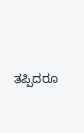ತಪ್ಪಿದರೂ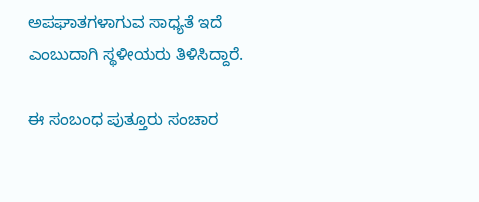ಅಪಘಾತಗಳಾಗುವ ಸಾಧ್ಯತೆ ಇದೆ ಎಂಬುದಾಗಿ ಸ್ಥಳೀಯರು ತಿಳಿಸಿದ್ದಾರೆ.

ಈ ಸಂಬಂಧ ಪುತ್ತೂರು ಸಂಚಾರ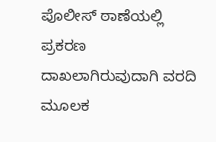ಪೊಲೀಸ್ ಠಾಣೆಯಲ್ಲಿ ಪ್ರಕರಣ ದಾಖಲಾಗಿರುವುದಾಗಿ ವರದಿ ಮೂಲಕ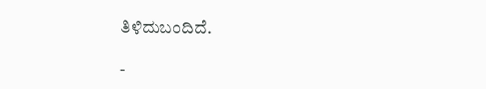ತಿಳಿದುಬಂದಿದೆ.

-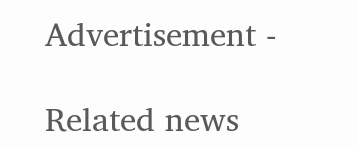Advertisement -

Related news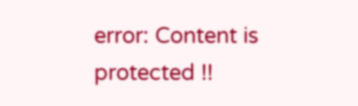error: Content is protected !!